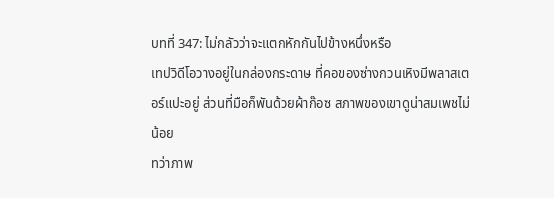บทที่ 347: ไม่กลัวว่าจะแตกหักกันไปข้างหนึ่งหรือ
เทปวิดีโอวางอยู่ในกล่องกระดาษ ที่คอของซ่างกวนเหิงมีพลาสเตอร์แปะอยู่ ส่วนที่มือก็พันด้วยผ้าก๊อซ สภาพของเขาดูน่าสมเพชไม่น้อย
ทว่าภาพ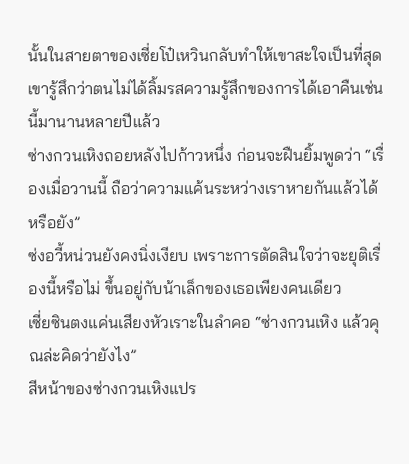นั้นในสายตาของเซี่ยโป๋เหวินกลับทำให้เขาสะใจเป็นที่สุด เขารู้สึกว่าตนไม่ได้ลิ้มรสความรู้สึกของการได้เอาคืนเช่นนี้มานานหลายปีแล้ว
ซ่างกวนเหิงถอยหลังไปก้าวหนึ่ง ก่อนจะฝืนยิ้มพูดว่า “เรื่องเมื่อวานนี้ ถือว่าความแค้นระหว่างเราหายกันแล้วได้หรือยัง”
ซ่งอวี้หน่วนยังคงนิ่งเงียบ เพราะการตัดสินใจว่าจะยุติเรื่องนี้หรือไม่ ขึ้นอยู่กับน้าเล็กของเธอเพียงคนเดียว
เซี่ยซินตงแค่นเสียงหัวเราะในลำคอ “ซ่างกวนเหิง แล้วคุณล่ะคิดว่ายังไง”
สีหน้าของซ่างกวนเหิงแปร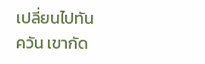เปลี่ยนไปทันควัน เขากัด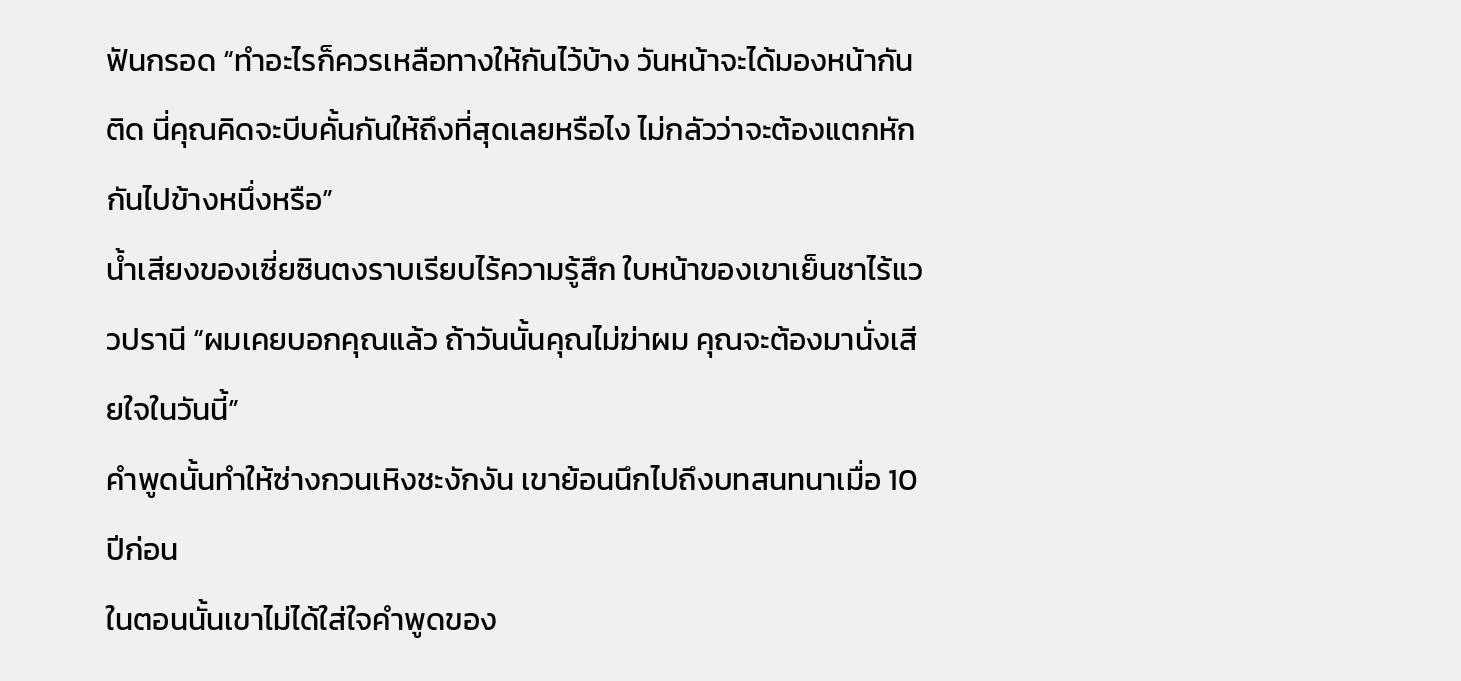ฟันกรอด “ทำอะไรก็ควรเหลือทางให้กันไว้บ้าง วันหน้าจะได้มองหน้ากันติด นี่คุณคิดจะบีบคั้นกันให้ถึงที่สุดเลยหรือไง ไม่กลัวว่าจะต้องแตกหักกันไปข้างหนึ่งหรือ”
น้ำเสียงของเซี่ยซินตงราบเรียบไร้ความรู้สึก ใบหน้าของเขาเย็นชาไร้แววปรานี “ผมเคยบอกคุณแล้ว ถ้าวันนั้นคุณไม่ฆ่าผม คุณจะต้องมานั่งเสียใจในวันนี้”
คำพูดนั้นทำให้ซ่างกวนเหิงชะงักงัน เขาย้อนนึกไปถึงบทสนทนาเมื่อ 10 ปีก่อน
ในตอนนั้นเขาไม่ได้ใส่ใจคำพูดของ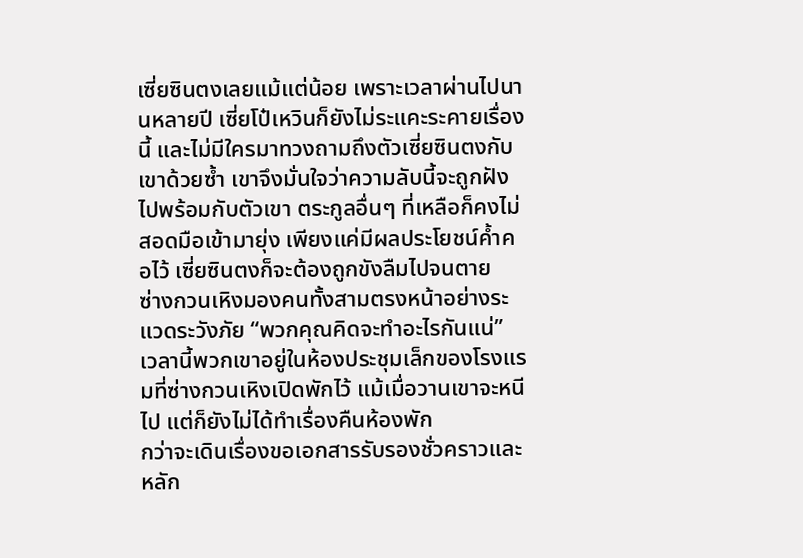เซี่ยซินตงเลยแม้แต่น้อย เพราะเวลาผ่านไปนานหลายปี เซี่ยโป๋เหวินก็ยังไม่ระแคะระคายเรื่องนี้ และไม่มีใครมาทวงถามถึงตัวเซี่ยซินตงกับเขาด้วยซ้ำ เขาจึงมั่นใจว่าความลับนี้จะถูกฝังไปพร้อมกับตัวเขา ตระกูลอื่นๆ ที่เหลือก็คงไม่สอดมือเข้ามายุ่ง เพียงแค่มีผลประโยชน์ค้ำคอไว้ เซี่ยซินตงก็จะต้องถูกขังลืมไปจนตาย
ซ่างกวนเหิงมองคนทั้งสามตรงหน้าอย่างระแวดระวังภัย “พวกคุณคิดจะทำอะไรกันแน่”
เวลานี้พวกเขาอยู่ในห้องประชุมเล็กของโรงแรมที่ซ่างกวนเหิงเปิดพักไว้ แม้เมื่อวานเขาจะหนีไป แต่ก็ยังไม่ได้ทำเรื่องคืนห้องพัก
กว่าจะเดินเรื่องขอเอกสารรับรองชั่วคราวและหลัก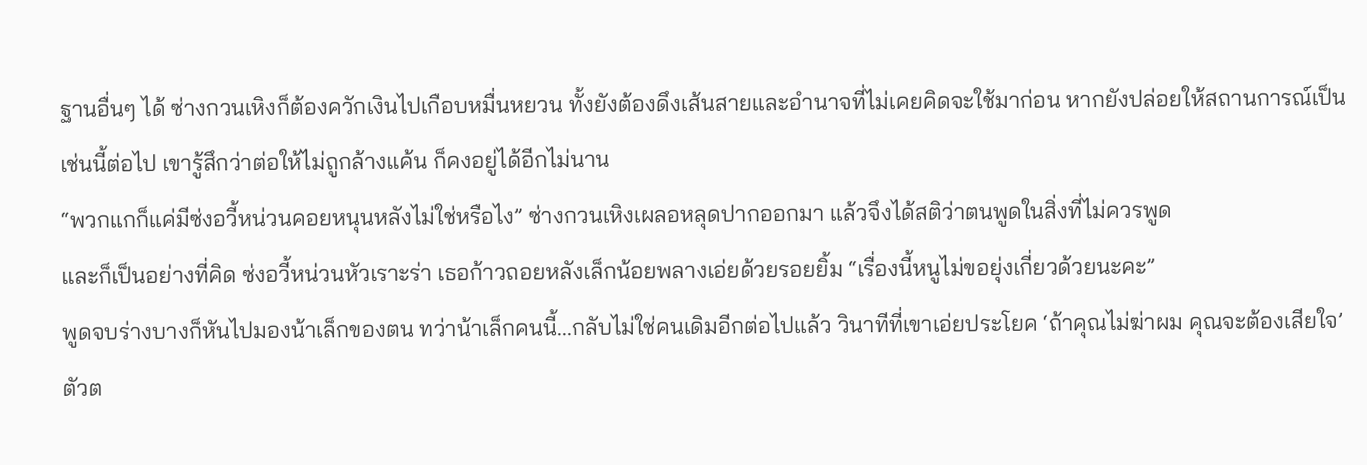ฐานอื่นๆ ได้ ซ่างกวนเหิงก็ต้องควักเงินไปเกือบหมื่นหยวน ทั้งยังต้องดึงเส้นสายและอำนาจที่ไม่เคยคิดจะใช้มาก่อน หากยังปล่อยให้สถานการณ์เป็นเช่นนี้ต่อไป เขารู้สึกว่าต่อให้ไม่ถูกล้างแค้น ก็คงอยู่ได้อีกไม่นาน
“พวกแกก็แค่มีซ่งอวี้หน่วนคอยหนุนหลังไม่ใช่หรือไง” ซ่างกวนเหิงเผลอหลุดปากออกมา แล้วจึงได้สติว่าตนพูดในสิ่งที่ไม่ควรพูด
และก็เป็นอย่างที่คิด ซ่งอวี้หน่วนหัวเราะร่า เธอก้าวถอยหลังเล็กน้อยพลางเอ่ยด้วยรอยยิ้ม “เรื่องนี้หนูไม่ขอยุ่งเกี่ยวด้วยนะคะ”
พูดจบร่างบางก็หันไปมองน้าเล็กของตน ทว่าน้าเล็กคนนี้...กลับไม่ใช่คนเดิมอีกต่อไปแล้ว วินาทีที่เขาเอ่ยประโยค ‘ถ้าคุณไม่ฆ่าผม คุณจะต้องเสียใจ’ ตัวต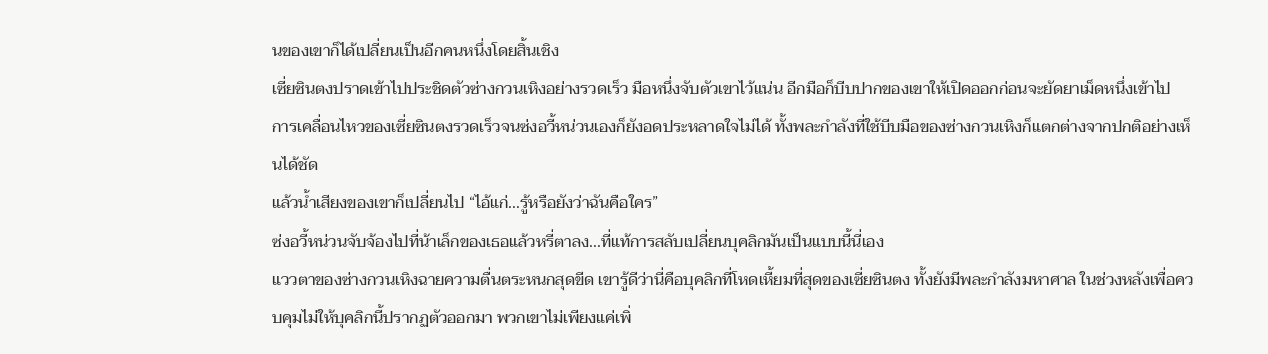นของเขาก็ได้เปลี่ยนเป็นอีกคนหนึ่งโดยสิ้นเชิง
เซี่ยซินตงปราดเข้าไปประชิดตัวซ่างกวนเหิงอย่างรวดเร็ว มือหนึ่งจับตัวเขาไว้แน่น อีกมือก็บีบปากของเขาให้เปิดออกก่อนจะยัดยาเม็ดหนึ่งเข้าไป
การเคลื่อนไหวของเซี่ยซินตงรวดเร็วจนซ่งอวี้หน่วนเองก็ยังอดประหลาดใจไม่ได้ ทั้งพละกำลังที่ใช้บีบมือของซ่างกวนเหิงก็แตกต่างจากปกติอย่างเห็นได้ชัด
แล้วน้ำเสียงของเขาก็เปลี่ยนไป “ไอ้แก่...รู้หรือยังว่าฉันคือใคร”
ซ่งอวี้หน่วนจับจ้องไปที่น้าเล็กของเธอแล้วหรี่ตาลง...ที่แท้การสลับเปลี่ยนบุคลิกมันเป็นแบบนี้นี่เอง
แววตาของซ่างกวนเหิงฉายความตื่นตระหนกสุดขีด เขารู้ดีว่านี่คือบุคลิกที่โหดเหี้ยมที่สุดของเซี่ยซินตง ทั้งยังมีพละกำลังมหาศาล ในช่วงหลังเพื่อควบคุมไม่ให้บุคลิกนี้ปรากฏตัวออกมา พวกเขาไม่เพียงแค่เพิ่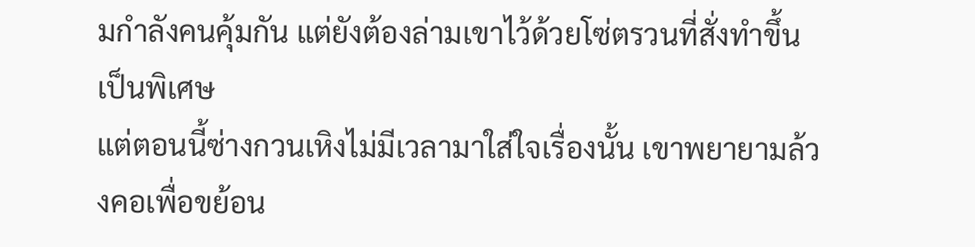มกำลังคนคุ้มกัน แต่ยังต้องล่ามเขาไว้ด้วยโซ่ตรวนที่สั่งทำขึ้นเป็นพิเศษ
แต่ตอนนี้ซ่างกวนเหิงไม่มีเวลามาใส่ใจเรื่องนั้น เขาพยายามล้วงคอเพื่อขย้อน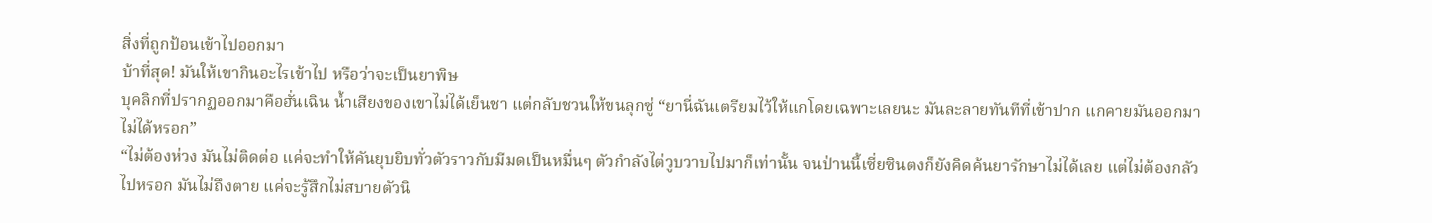สิ่งที่ถูกป้อนเข้าไปออกมา
บ้าที่สุด! มันให้เขากินอะไรเข้าไป หรือว่าจะเป็นยาพิษ
บุคลิกที่ปรากฏออกมาคือฮั่นเฉิน น้ำเสียงของเขาไม่ได้เย็นชา แต่กลับชวนให้ขนลุกซู่ “ยานี่ฉันเตรียมไว้ให้แกโดยเฉพาะเลยนะ มันละลายทันทีที่เข้าปาก แกคายมันออกมาไม่ได้หรอก”
“ไม่ต้องห่วง มันไม่ติดต่อ แค่จะทำให้คันยุบยิบทั่วตัวราวกับมีมดเป็นหมื่นๆ ตัวกำลังไต่วูบวาบไปมาก็เท่านั้น จนป่านนี้เซี่ยซินตงก็ยังคิดค้นยารักษาไม่ได้เลย แต่ไม่ต้องกลัวไปหรอก มันไม่ถึงตาย แค่จะรู้สึกไม่สบายตัวนิ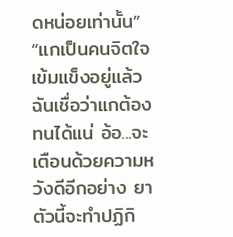ดหน่อยเท่านั้น”
“แกเป็นคนจิตใจเข้มแข็งอยู่แล้ว ฉันเชื่อว่าแกต้องทนได้แน่ อ้อ...จะเตือนด้วยความหวังดีอีกอย่าง ยาตัวนี้จะทำปฏิกิ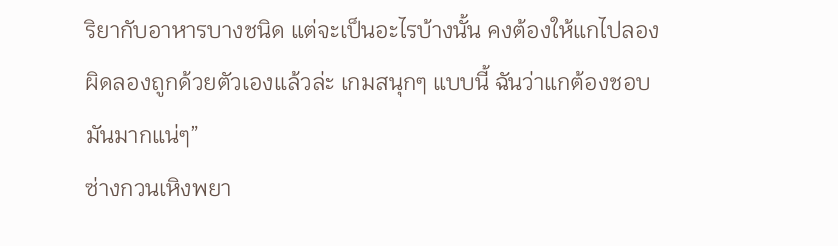ริยากับอาหารบางชนิด แต่จะเป็นอะไรบ้างนั้น คงต้องให้แกไปลองผิดลองถูกด้วยตัวเองแล้วล่ะ เกมสนุกๆ แบบนี้ ฉันว่าแกต้องชอบมันมากแน่ๆ”
ซ่างกวนเหิงพยา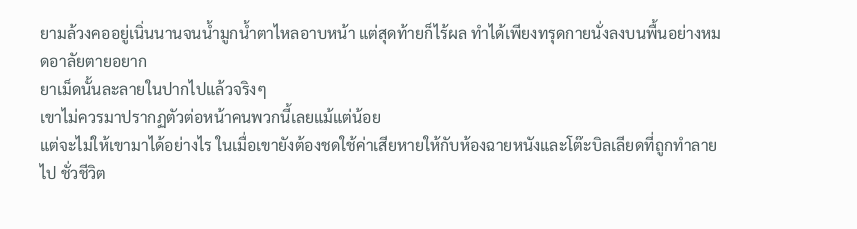ยามล้วงคออยู่เนิ่นนานจนน้ำมูกน้ำตาไหลอาบหน้า แต่สุดท้ายก็ไร้ผล ทำได้เพียงทรุดกายนั่งลงบนพื้นอย่างหมดอาลัยตายอยาก
ยาเม็ดนั้นละลายในปากไปแล้วจริงๆ
เขาไม่ควรมาปรากฏตัวต่อหน้าคนพวกนี้เลยแม้แต่น้อย
แต่จะไม่ให้เขามาได้อย่างไร ในเมื่อเขายังต้องชดใช้ค่าเสียหายให้กับห้องฉายหนังและโต๊ะบิลเลียดที่ถูกทำลายไป ชั่วชีวิต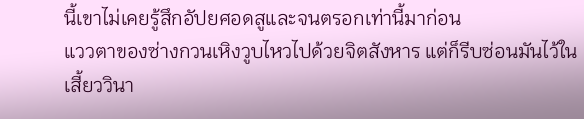นี้เขาไม่เคยรู้สึกอัปยศอดสูและจนตรอกเท่านี้มาก่อน
แววตาของซ่างกวนเหิงวูบไหวไปด้วยจิตสังหาร แต่ก็รีบซ่อนมันไว้ในเสี้ยววินา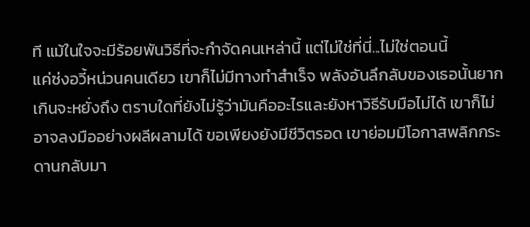ที แม้ในใจจะมีร้อยพันวิธีที่จะกำจัดคนเหล่านี้ แต่ไม่ใช่ที่นี่...ไม่ใช่ตอนนี้
แค่ซ่งอวี้หน่วนคนเดียว เขาก็ไม่มีทางทำสำเร็จ พลังอันลึกลับของเธอนั้นยากเกินจะหยั่งถึง ตราบใดที่ยังไม่รู้ว่ามันคืออะไรและยังหาวิธีรับมือไม่ได้ เขาก็ไม่อาจลงมืออย่างผลีผลามได้ ขอเพียงยังมีชีวิตรอด เขาย่อมมีโอกาสพลิกกระดานกลับมา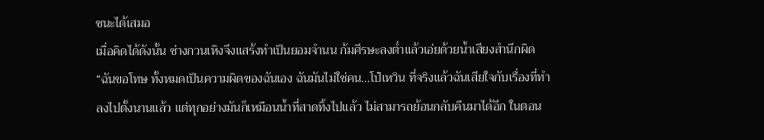ชนะได้เสมอ
เมื่อคิดได้ดังนั้น ซ่างกวนเหิงจึงแสร้งทำเป็นยอมจำนน ก้มศีรษะลงต่ำแล้วเอ่ยด้วยน้ำเสียงสำนึกผิด “ฉันขอโทษ ทั้งหมดเป็นความผิดของฉันเอง ฉันมันไม่ใช่คน...โป๋เหวิน ที่จริงแล้วฉันเสียใจกับเรื่องที่ทำลงไปตั้งนานแล้ว แต่ทุกอย่างมันก็เหมือนน้ำที่สาดทิ้งไปแล้ว ไม่สามารถย้อนกลับคืนมาได้อีก ในตอน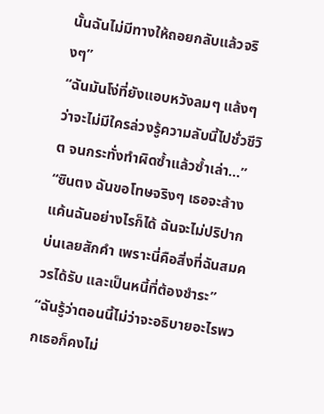นั้นฉันไม่มีทางให้ถอยกลับแล้วจริงๆ”
“ฉันมันโง่ที่ยังแอบหวังลมๆ แล้งๆ ว่าจะไม่มีใครล่วงรู้ความลับนี้ไปชั่วชีวิต จนกระทั่งทำผิดซ้ำแล้วซ้ำเล่า…”
“ซินตง ฉันขอโทษจริงๆ เธอจะล้างแค้นฉันอย่างไรก็ได้ ฉันจะไม่ปริปากบ่นเลยสักคำ เพราะนี่คือสิ่งที่ฉันสมควรได้รับ และเป็นหนี้ที่ต้องชำระ”
“ฉันรู้ว่าตอนนี้ไม่ว่าจะอธิบายอะไรพวกเธอก็คงไม่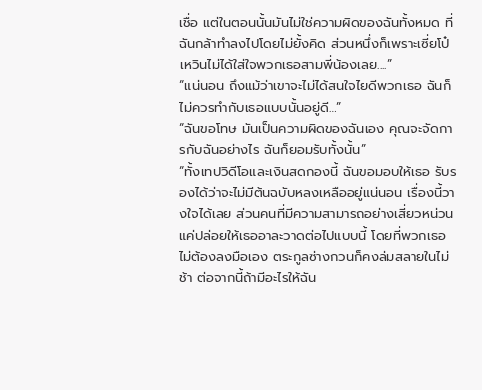เชื่อ แต่ในตอนนั้นมันไม่ใช่ความผิดของฉันทั้งหมด ที่ฉันกล้าทำลงไปโดยไม่ยั้งคิด ส่วนหนึ่งก็เพราะเซี่ยโป๋เหวินไม่ได้ใส่ใจพวกเธอสามพี่น้องเลย....”
“แน่นอน ถึงแม้ว่าเขาจะไม่ได้สนใจไยดีพวกเธอ ฉันก็ไม่ควรทำกับเธอแบบนั้นอยู่ดี…”
“ฉันขอโทษ มันเป็นความผิดของฉันเอง คุณจะจัดการกับฉันอย่างไร ฉันก็ยอมรับทั้งนั้น”
“ทั้งเทปวิดีโอและเงินสดกองนี้ ฉันขอมอบให้เธอ รับรองได้ว่าจะไม่มีต้นฉบับหลงเหลืออยู่แน่นอน เรื่องนี้วางใจได้เลย ส่วนคนที่มีความสามารถอย่างเสี่ยวหน่วน แค่ปล่อยให้เธออาละวาดต่อไปแบบนี้ โดยที่พวกเธอไม่ต้องลงมือเอง ตระกูลซ่างกวนก็คงล่มสลายในไม่ช้า ต่อจากนี้ถ้ามีอะไรให้ฉัน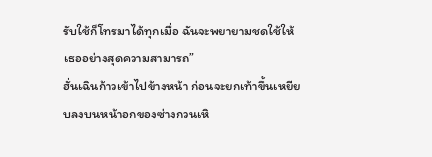รับใช้ก็โทรมาได้ทุกเมื่อ ฉันจะพยายามชดใช้ให้เธออย่างสุดความสามารถ”
ฮั่นเฉินก้าวเข้าไปข้างหน้า ก่อนจะยกเท้าขึ้นเหยียบลงบนหน้าอกของซ่างกวนเหิ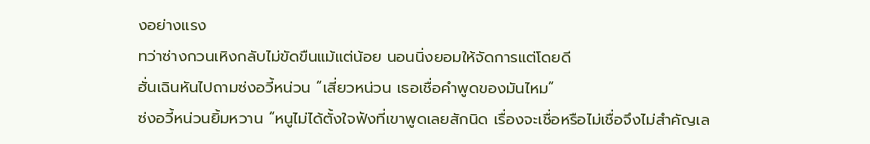งอย่างแรง
ทว่าซ่างกวนเหิงกลับไม่ขัดขืนแม้แต่น้อย นอนนิ่งยอมให้จัดการแต่โดยดี
ฮั่นเฉินหันไปถามซ่งอวี้หน่วน “เสี่ยวหน่วน เธอเชื่อคำพูดของมันไหม”
ซ่งอวี้หน่วนยิ้มหวาน “หนูไม่ได้ตั้งใจฟังที่เขาพูดเลยสักนิด เรื่องจะเชื่อหรือไม่เชื่อจึงไม่สำคัญเล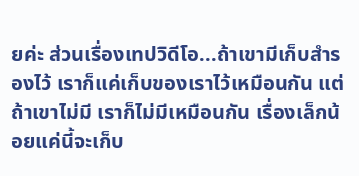ยค่ะ ส่วนเรื่องเทปวิดีโอ...ถ้าเขามีเก็บสำรองไว้ เราก็แค่เก็บของเราไว้เหมือนกัน แต่ถ้าเขาไม่มี เราก็ไม่มีเหมือนกัน เรื่องเล็กน้อยแค่นี้จะเก็บ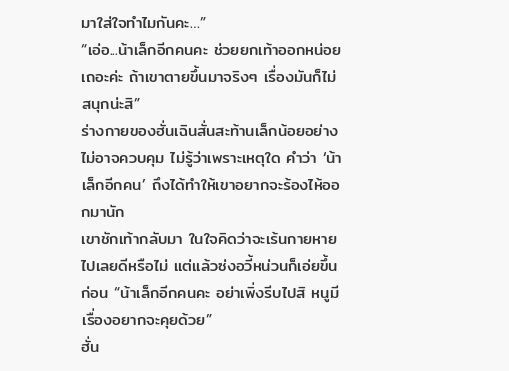มาใส่ใจทำไมกันคะ…”
“เอ่อ...น้าเล็กอีกคนคะ ช่วยยกเท้าออกหน่อยเถอะค่ะ ถ้าเขาตายขึ้นมาจริงๆ เรื่องมันก็ไม่สนุกน่ะสิ”
ร่างกายของฮั่นเฉินสั่นสะท้านเล็กน้อยอย่างไม่อาจควบคุม ไม่รู้ว่าเพราะเหตุใด คำว่า ‘น้าเล็กอีกคน’ ถึงได้ทำให้เขาอยากจะร้องไห้ออกมานัก
เขาชักเท้ากลับมา ในใจคิดว่าจะเร้นกายหายไปเลยดีหรือไม่ แต่แล้วซ่งอวี้หน่วนก็เอ่ยขึ้นก่อน “น้าเล็กอีกคนคะ อย่าเพิ่งรีบไปสิ หนูมีเรื่องอยากจะคุยด้วย”
ฮั่น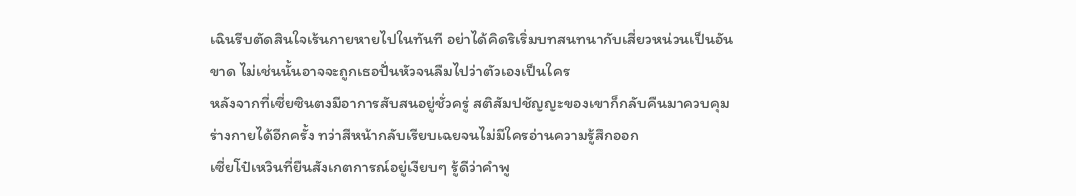เฉินรีบตัดสินใจเร้นกายหายไปในทันที อย่าได้คิดริเริ่มบทสนทนากับเสี่ยวหน่วนเป็นอันขาด ไม่เช่นนั้นอาจจะถูกเธอปั่นหัวจนลืมไปว่าตัวเองเป็นใคร
หลังจากที่เซี่ยซินตงมีอาการสับสนอยู่ชั่วครู่ สติสัมปชัญญะของเขาก็กลับคืนมาควบคุมร่างกายได้อีกครั้ง ทว่าสีหน้ากลับเรียบเฉยจนไม่มีใครอ่านความรู้สึกออก
เซี่ยโป๋เหวินที่ยืนสังเกตการณ์อยู่เงียบๆ รู้ดีว่าคำพู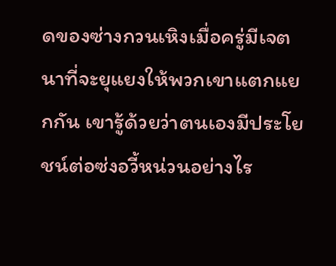ดของซ่างกวนเหิงเมื่อครู่มีเจตนาที่จะยุแยงให้พวกเขาแตกแยกกัน เขารู้ด้วยว่าตนเองมีประโยชน์ต่อซ่งอวี้หน่วนอย่างไร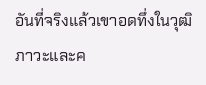อันที่จริงแล้วเขาอดทึ่งในวุฒิภาวะและค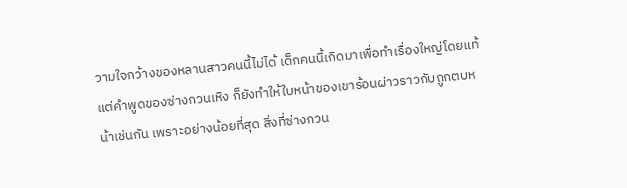วามใจกว้างของหลานสาวคนนี้ไม่ได้ เด็กคนนี้เกิดมาเพื่อทำเรื่องใหญ่โดยแท้
แต่คำพูดของซ่างกวนเหิง ก็ยังทำให้ใบหน้าของเขาร้อนผ่าวราวกับถูกตบหน้าเช่นกัน เพราะอย่างน้อยที่สุด สิ่งที่ซ่างกวน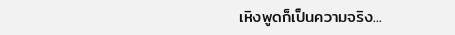เหิงพูดก็เป็นความจริง...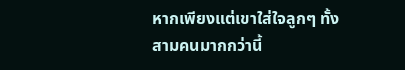หากเพียงแต่เขาใส่ใจลูกๆ ทั้งสามคนมากกว่านี้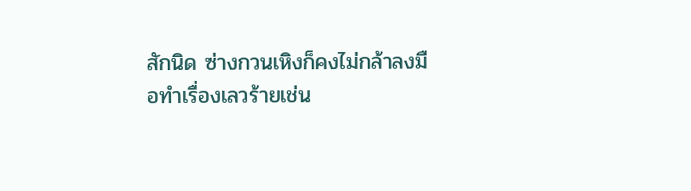สักนิด ซ่างกวนเหิงก็คงไม่กล้าลงมือทำเรื่องเลวร้ายเช่น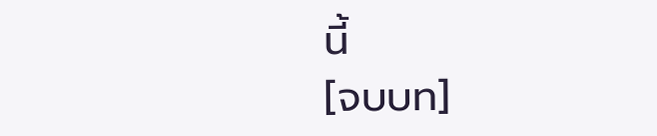นี้
[จบบท]